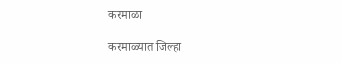करमाळा

करमाळ्यात जिल्हा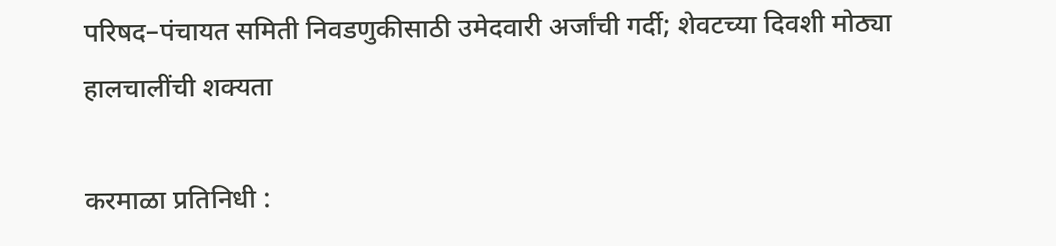परिषद–पंचायत समिती निवडणुकीसाठी उमेदवारी अर्जांची गर्दी; शेवटच्या दिवशी मोठ्या हालचालींची शक्यता

करमाळा प्रतिनिधी :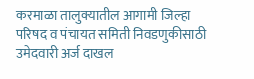करमाळा तालुक्यातील आगामी जिल्हा परिषद व पंचायत समिती निवडणुकीसाठी उमेदवारी अर्ज दाखल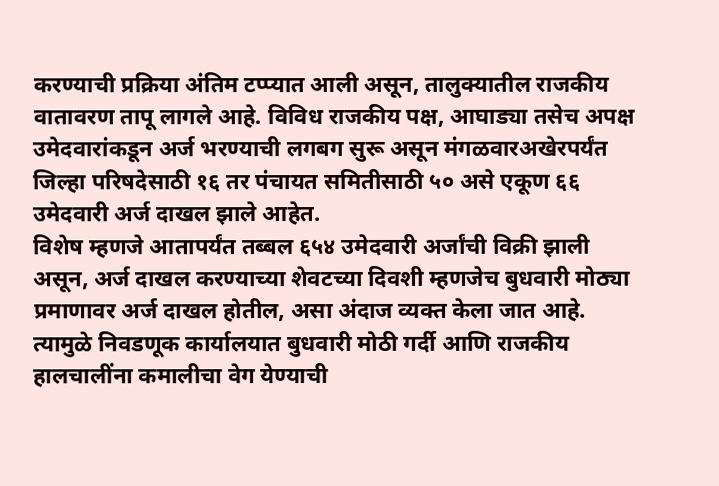करण्याची प्रक्रिया अंतिम टप्प्यात आली असून, तालुक्यातील राजकीय वातावरण तापू लागले आहे. विविध राजकीय पक्ष, आघाड्या तसेच अपक्ष उमेदवारांकडून अर्ज भरण्याची लगबग सुरू असून मंगळवारअखेरपर्यंत जिल्हा परिषदेसाठी १६ तर पंचायत समितीसाठी ५० असे एकूण ६६ उमेदवारी अर्ज दाखल झाले आहेत.
विशेष म्हणजे आतापर्यंत तब्बल ६५४ उमेदवारी अर्जांची विक्री झाली असून, अर्ज दाखल करण्याच्या शेवटच्या दिवशी म्हणजेच बुधवारी मोठ्या प्रमाणावर अर्ज दाखल होतील, असा अंदाज व्यक्त केला जात आहे. त्यामुळे निवडणूक कार्यालयात बुधवारी मोठी गर्दी आणि राजकीय हालचालींना कमालीचा वेग येण्याची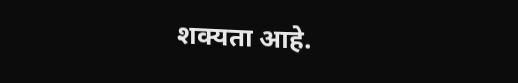शक्यता आहे.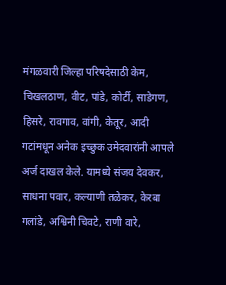मंगळवारी जिल्हा परिषदेसाठी केम, चिखलठाण, वीट, पांडे, कोर्टी, साडेगण, हिसरे, रावगाव, वांगी, केतूर, आदी गटांमधून अनेक इच्छुक उमेदवारांनी आपले अर्ज दाखल केले. यामध्ये संजय देवकर, साधना पवार, कल्याणी तळेकर, केरबा गलांडे, अश्विनी चिवटे, राणी वारे,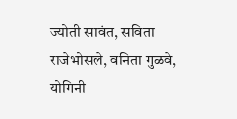ज्योती सावंत, सविता राजेभोसले, वनिता गुळवे, योगिनी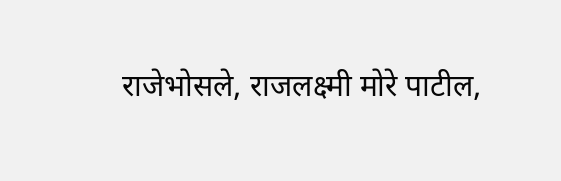राजेभोसले, राजलक्ष्मी मोरे पाटील,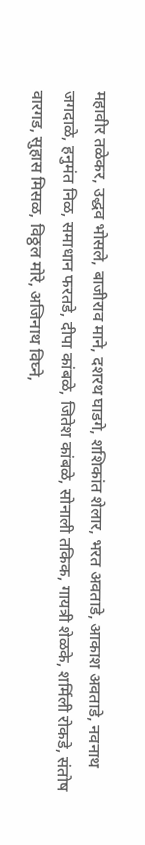महावीर तळेकर, उद्धव भोसले, बाजीराव माने, दशरथ घाडगे, शशिकांत शेलार, भरत अवताडे, आकाश अवताडे, नवनाथ जगदाळे, हनुमंत निळ, समाधान फरतडे, दीपा कांबळे, जितेश कांबळे, सोनाली तकिक, गायत्री शेळके, शर्मिली रोकडे, संतोष वारगड, सुहास मिसळ, विठ्ठल मोरे, अजिनाथ विघ्ने,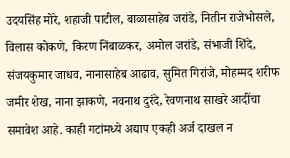उदयसिंह मोरे, शहाजी पाटील, बाळासाहेब जरांडे, नितीन राजेभोसले, विलास कोकणे, किरण निंबाळकर, अमोल जरांडे, संभाजी शिंदे, संजयकुमार जाधव, नानासाहेब आढाव, सुमित गिरांजे, मोहम्मद शरीफ जमीर शेख, नाना झाकणे, नवनाथ दुरंदे, रेवणनाथ साखरे आदींचा समावेश आहे. काही गटांमध्ये अद्याप एकही अर्ज दाखल न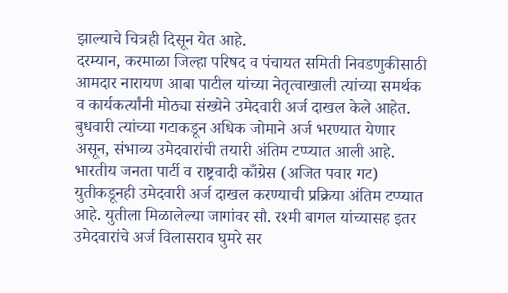झाल्याचे चित्रही दिसून येत आहे.
दरम्यान, करमाळा जिल्हा परिषद व पंचायत समिती निवडणुकीसाठी आमदार नारायण आबा पाटील यांच्या नेतृत्वाखाली त्यांच्या समर्थक व कार्यकर्त्यांनी मोठ्या संख्येने उमेदवारी अर्ज दाखल केले आहेत. बुधवारी त्यांच्या गटाकडून अधिक जोमाने अर्ज भरण्यात येणार असून, संभाव्य उमेदवारांची तयारी अंतिम टप्प्यात आली आहे.
भारतीय जनता पार्टी व राष्ट्रवादी काँग्रेस (अजित पवार गट) युतीकडूनही उमेदवारी अर्ज दाखल करण्याची प्रक्रिया अंतिम टप्प्यात आहे. युतीला मिळालेल्या जागांवर सौ. रश्मी बागल यांच्यासह इतर उमेदवारांचे अर्ज विलासराव घुमरे सर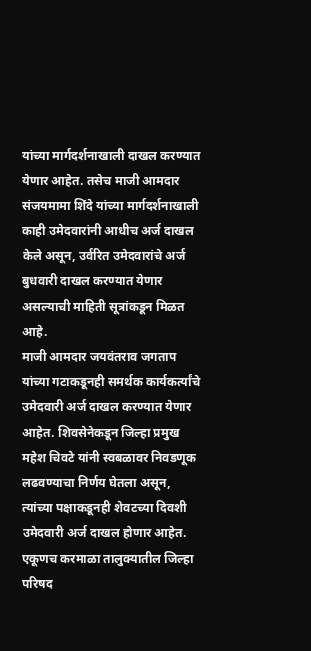यांच्या मार्गदर्शनाखाली दाखल करण्यात येणार आहेत. तसेच माजी आमदार संजयमामा शिंदे यांच्या मार्गदर्शनाखाली काही उमेदवारांनी आधीच अर्ज दाखल केले असून, उर्वरित उमेदवारांचे अर्ज बुधवारी दाखल करण्यात येणार असल्याची माहिती सूत्रांकडून मिळत आहे.
माजी आमदार जयवंतराव जगताप यांच्या गटाकडूनही समर्थक कार्यकर्त्यांचे उमेदवारी अर्ज दाखल करण्यात येणार आहेत. शिवसेनेकडून जिल्हा प्रमुख महेश चिवटे यांनी स्वबळावर निवडणूक लढवण्याचा निर्णय घेतला असून, त्यांच्या पक्षाकडूनही शेवटच्या दिवशी उमेदवारी अर्ज दाखल होणार आहेत.
एकूणच करमाळा तालुक्यातील जिल्हा परिषद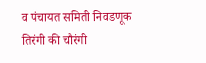व पंचायत समिती निवडणूक तिरंगी की चौरंगी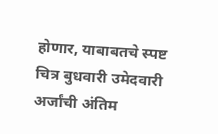होणार, याबाबतचे स्पष्ट चित्र बुधवारी उमेदवारी अर्जांची अंतिम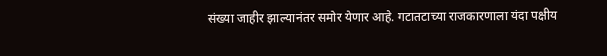संख्या जाहीर झाल्यानंतर समोर येणार आहे. गटातटाच्या राजकारणाला यंदा पक्षीय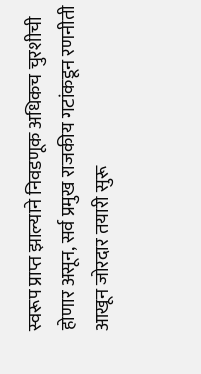स्वरूप प्राप्त झाल्याने निवडणूक अधिकच चुरशीची होणार असून, सर्व प्रमुख राजकीय गटांकडून रणनीती आखून जोरदार तयारी सुरू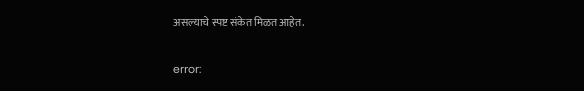असल्याचे स्पष्ट संकेत मिळत आहेत.

error: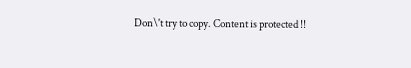Don\'t try to copy. Content is protected !!